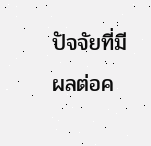ปัจจัยที่มีผลต่อค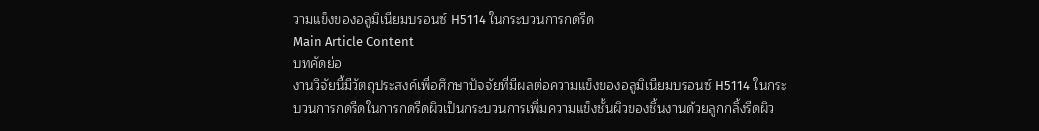วามแข็งของอลูมิเนียมบรอนซ์ H5114 ในกระบวนการกดรีด
Main Article Content
บทคัดย่อ
งานวิจัยนี้มีวัตถุประสงค์เพื่อศึกษาปัจจัยที่มีผลต่อความแข็งของอลูมิเนียมบรอนซ์ H5114 ในกระบวนการกดรีดในการกดรีดผิวเป็นกระบวนการเพิ่มความแข็งชั้นผิวของชิ้นงานด้วยลูกกลิ้งรีดผิว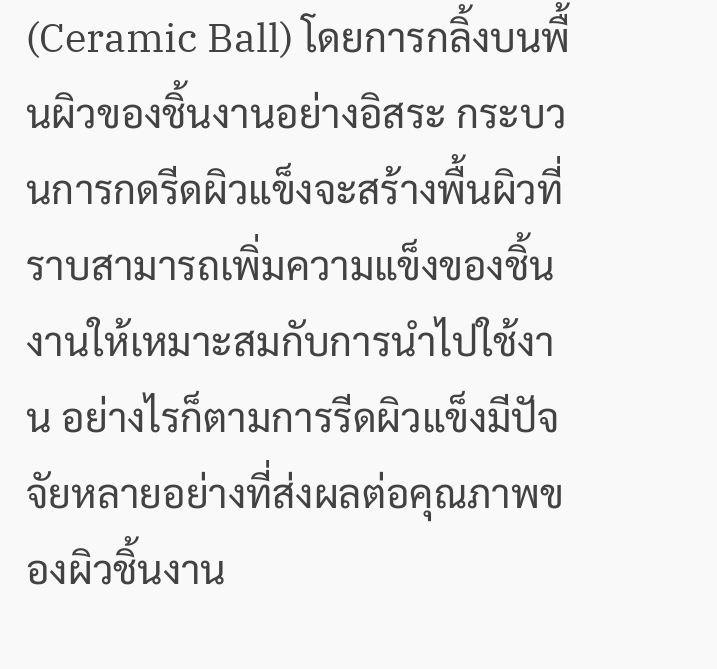(Ceramic Ball) โดยการกลิ้งบนพื้นผิวของชิ้นงานอย่างอิสระ กระบวนการกดรีดผิวแข็งจะสร้างพื้นผิวที่ราบสามารถเพิ่มความแข็งของชิ้นงานให้เหมาะสมกับการนำไปใช้งาน อย่างไรก็ตามการรีดผิวแข็งมีปัจจัยหลายอย่างที่ส่งผลต่อคุณภาพของผิวชิ้นงาน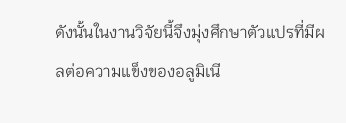ดังนั้นในงานวิจัยนี้จึงมุ่งศึกษาตัวแปรที่มีผลต่อความแข็งของอลูมิเนี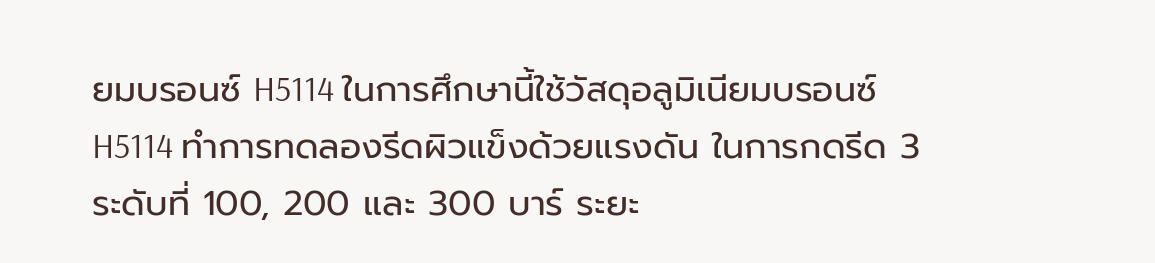ยมบรอนซ์ H5114 ในการศึกษานี้ใช้วัสดุอลูมิเนียมบรอนซ์ H5114 ทำการทดลองรีดผิวแข็งด้วยแรงดัน ในการกดรีด 3 ระดับที่ 100, 200 และ 300 บาร์ ระยะ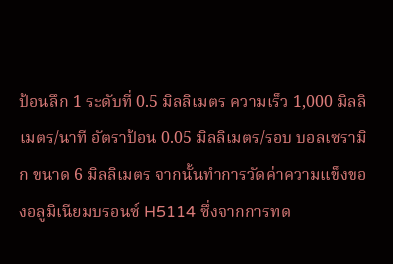ป้อนลึก 1 ระดับที่ 0.5 มิลลิเมตร ความเร็ว 1,000 มิลลิเมตร/นาที อัตราป้อน 0.05 มิลลิเมตร/รอบ บอลเซรามิก ขนาด 6 มิลลิเมตร จากนั้นทำการวัดค่าความแข็งของอลูมิเนียมบรอนซ์ H5114 ซึ่งจากการทด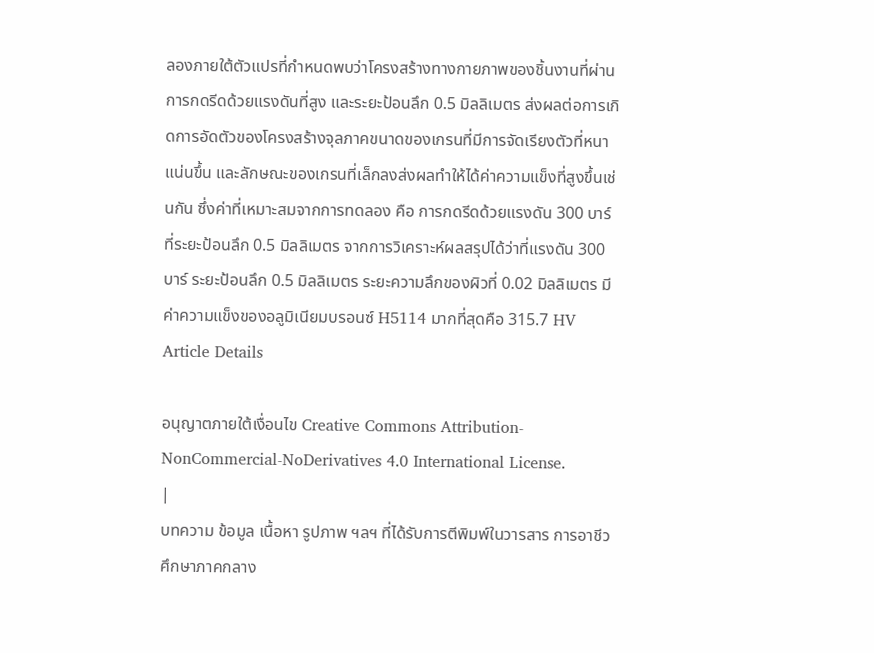ลองภายใต้ตัวแปรที่กำหนดพบว่าโครงสร้างทางกายภาพของชิ้นงานที่ผ่านการกดรีดด้วยแรงดันที่สูง และระยะป้อนลึก 0.5 มิลลิเมตร ส่งผลต่อการเกิดการอัดตัวของโครงสร้างจุลภาคขนาดของเกรนที่มีการจัดเรียงตัวที่หนาแน่นขึ้น และลักษณะของเกรนที่เล็กลงส่งผลทำให้ได้ค่าความแข็งที่สูงขึ้นเช่นกัน ซึ่งค่าที่เหมาะสมจากการทดลอง คือ การกดรีดด้วยแรงดัน 300 บาร์ ที่ระยะป้อนลึก 0.5 มิลลิเมตร จากการวิเคราะห์ผลสรุปได้ว่าที่แรงดัน 300 บาร์ ระยะป้อนลึก 0.5 มิลลิเมตร ระยะความลึกของผิวที่ 0.02 มิลลิเมตร มีค่าความแข็งของอลูมิเนียมบรอนซ์ H5114 มากที่สุดคือ 315.7 HV
Article Details

อนุญาตภายใต้เงื่อนไข Creative Commons Attribution-NonCommercial-NoDerivatives 4.0 International License.
|
บทความ ข้อมูล เนื้อหา รูปภาพ ฯลฯ ที่ได้รับการตีพิมพ์ในวารสาร การอาชีวศึกษาภาคกลาง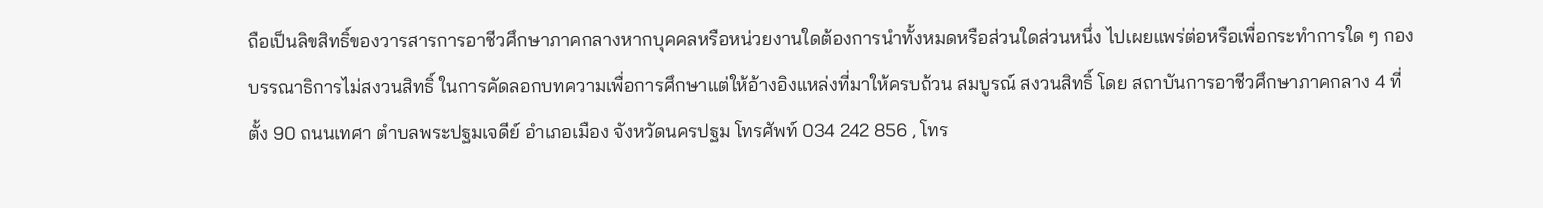ถือเป็นลิขสิทธิ์ของวารสารการอาชีวศึกษาภาคกลางหากบุคคลหรือหน่วยงานใดต้องการนำทั้งหมดหรือส่วนใดส่วนหนึ่ง ไปเผยแพร่ต่อหรือเพื่อกระทำการใด ๆ กองบรรณาธิการไม่สงวนสิทธิ์ ในการคัดลอกบทความเพื่อการศึกษาแต่ให้อ้างอิงแหล่งที่มาให้ครบถ้วน สมบูรณ์ สงวนสิทธิ์ โดย สถาบันการอาชีวศึกษาภาคกลาง 4 ที่ตั้ง 90 ถนนเทศา ตำบลพระปฐมเจดีย์ อำเภอเมือง จังหวัดนครปฐม โทรศัพท์ 034 242 856 , โทร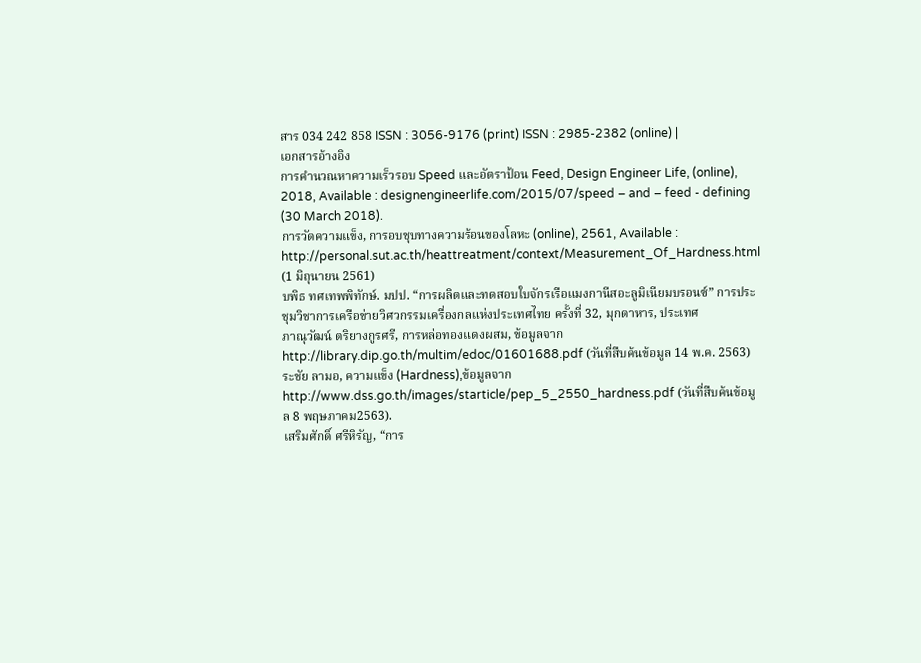สาร 034 242 858 ISSN : 3056-9176 (print) ISSN : 2985-2382 (online) |
เอกสารอ้างอิง
การคำนวณหาความเร็วรอบ Speed และอัตราป้อน Feed, Design Engineer Life, (online), 2018, Available : designengineerlife.com/2015/07/speed – and – feed - defining (30 March 2018).
การวัดความแข็ง, การอบชุบทางความร้อนของโลหะ (online), 2561, Available : http://personal.sut.ac.th/heattreatment/context/Measurement_Of_Hardness.html (1 มิถุนายน 2561)
บพิธ ทศเทพพิทักษ์. มปป. “การผลิตและทดสอบใบจักรเรือแมงกานีสอะลูมิเนียมบรอนซ์” การประชุมวิชาการเครือข่ายวิศวกรรมเครื่องกลแห่งประเทศไทย ครั้งที่ 32, มุกดาหาร, ประเทศ
ภาณุวัฒน์ ตริยางกูรศรี, การหล่อทองแดงผสม, ข้อมูลจาก http://library.dip.go.th/multim/edoc/01601688.pdf (วันที่สืบค้นข้อมูล 14 พ.ค. 2563)
ระชัย ลามอ, ความแข็ง (Hardness),ข้อมูลจาก http://www.dss.go.th/images/starticle/pep_5_2550_hardness.pdf (วันที่สืบค้นข้อมูล 8 พฤษภาคม2563).
เสริมศักดิ์ ศรีหิรัญ, “การ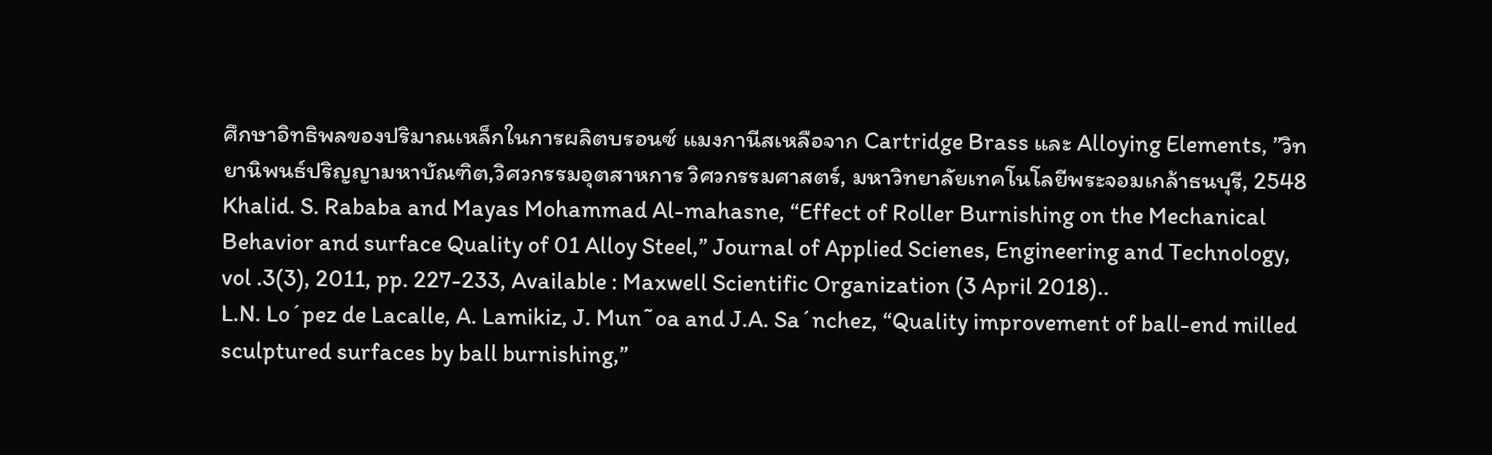ศึกษาอิทธิพลของปริมาณเหล็กในการผลิตบรอนซ์ แมงกานีสเหลือจาก Cartridge Brass และ Alloying Elements, ”วิทยานิพนธ์ปริญญามหาบัณฑิต,วิศวกรรมอุตสาหการ วิศวกรรมศาสตร์, มหาวิทยาลัยเทคโนโลยีพระจอมเกล้าธนบุรี, 2548
Khalid. S. Rababa and Mayas Mohammad Al-mahasne, “Effect of Roller Burnishing on the Mechanical Behavior and surface Quality of 01 Alloy Steel,” Journal of Applied Scienes, Engineering and Technology, vol .3(3), 2011, pp. 227-233, Available : Maxwell Scientific Organization (3 April 2018)..
L.N. Lo´pez de Lacalle, A. Lamikiz, J. Mun˜oa and J.A. Sa´nchez, “Quality improvement of ball-end milled sculptured surfaces by ball burnishing,”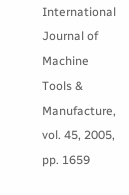International Journal of Machine Tools & Manufacture, vol. 45, 2005, pp. 1659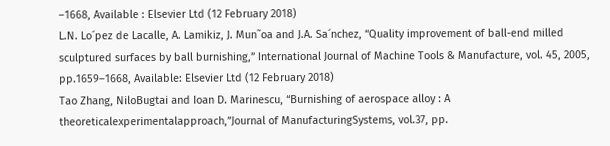–1668, Available : Elsevier Ltd (12 February 2018)
L.N. Lo´pez de Lacalle, A. Lamikiz, J. Mun˜oa and J.A. Sa´nchez, “Quality improvement of ball-end milled sculptured surfaces by ball burnishing,” International Journal of Machine Tools & Manufacture, vol. 45, 2005, pp.1659–1668, Available: Elsevier Ltd (12 February 2018)
Tao Zhang, NiloBugtai and Ioan D. Marinescu, “Burnishing of aerospace alloy : A theoreticalexperimentalapproach,”Journal of ManufacturingSystems, vol.37, pp.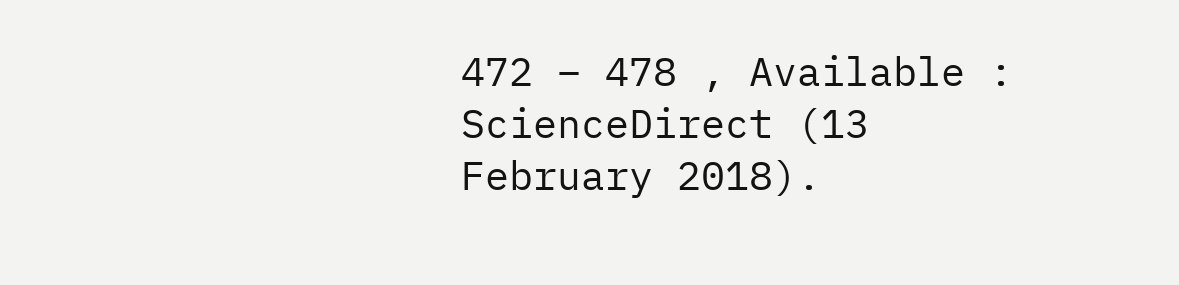472 – 478 , Available : ScienceDirect (13 February 2018).